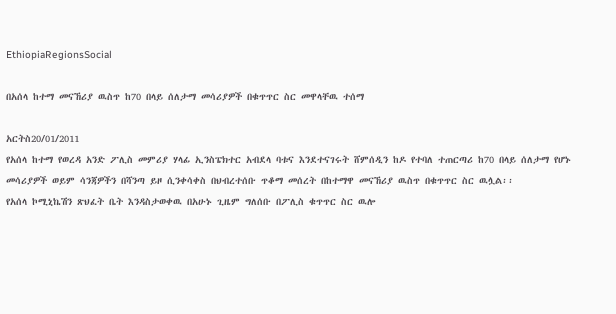EthiopiaRegionsSocial

በአሰላ ከተማ መናኸሪያ ዉስጥ ከ70 በላይ ሰለታማ መሳሪያዎች በቁጥጥር ስር መዋላቸዉ ተሰማ

አርትስ20/01/2011
የአሰላ ከተማ የወረዳ አንድ ፖሊስ መምሪያ ሃላፊ ኢንስፔክተር አብደላ ባቱና እንደተናገሩት ሸምሰዲን ከዶ የተባለ ተጠርጣሪ ከ70 በላይ ሰለታማ የሆኑ መሳሪያዎች ወይም ሳንጃዎችን በሻንጣ ይዞ ሲንቀሳቀስ በህብረተሰቡ ጥቆማ መሰረት በከተማዋ መናኸሪያ ዉስጥ በቁጥጥር ስር ዉሏል፡፡
የአሰላ ኮሚኒኬሽን ጽህፈት ቤት እንዳስታወቀዉ በአሁኑ ጊዜም ግለሰቡ በፖሊስ ቁጥጥር ስር ዉሎ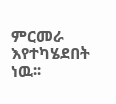ምርመራ እየተካሄደበት ነዉ፡፡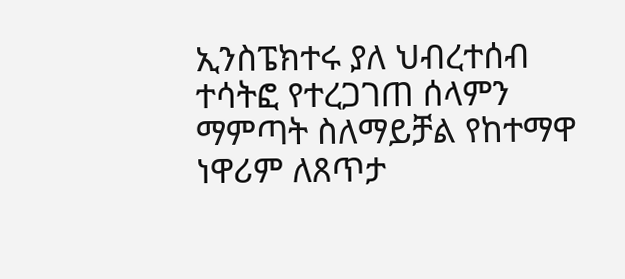ኢንስፔክተሩ ያለ ህብረተሰብ ተሳትፎ የተረጋገጠ ሰላምን ማምጣት ስለማይቻል የከተማዋ ነዋሪም ለጸጥታ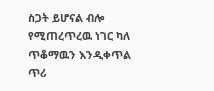ስጋት ይሆናል ብሎ የሚጠረጥረዉ ነገር ካለ ጥቆማዉን እንዲቀጥል ጥሪ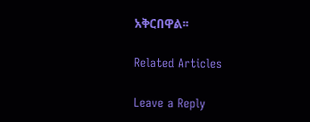አቅርበዋል፡፡

Related Articles

Leave a Reply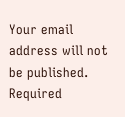Your email address will not be published. Required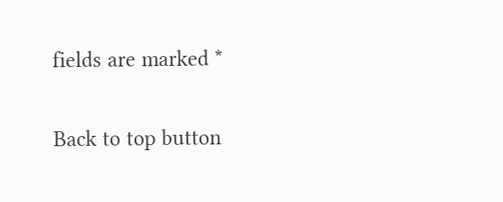fields are marked *

Back to top button